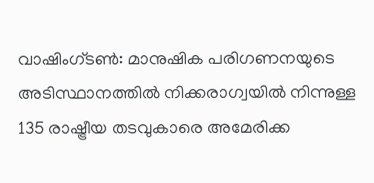വാഷിംഗ്ടൺ: മാനുഷിക പരിഗണനയുടെ അടിസ്ഥാനത്തിൽ നിക്കരാഗ്വയിൽ നിന്നുള്ള 135 രാഷ്ട്രീയ തടവുകാരെ അമേരിക്ക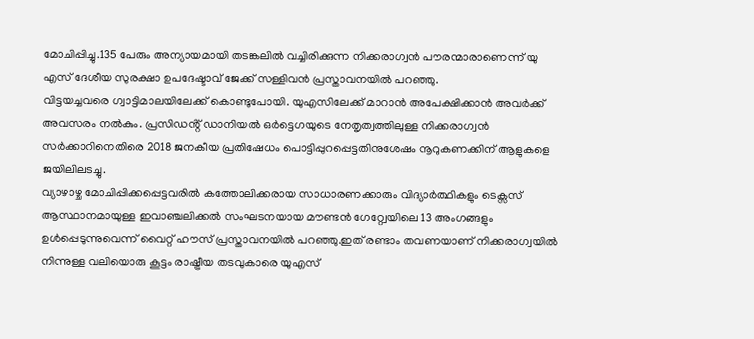മോചിപ്പിച്ചു.135 പേരും അന്യായമായി തടങ്കലിൽ വച്ചിരിക്കുന്ന നിക്കരാഗ്വൻ പൗരന്മാരാണെന്ന് യു എസ് ദേശീയ സുരക്ഷാ ഉപദേഷ്ടാവ് ജേക്ക് സള്ളിവൻ പ്രസ്താവനയിൽ പറഞ്ഞു.
വിട്ടയച്ചവരെ ഗ്വാട്ടിമാലയിലേക്ക് കൊണ്ടുപോയി. യുഎസിലേക്ക് മാറാൻ അപേക്ഷിക്കാൻ അവർക്ക് അവസരം നൽകും. പ്രസിഡൻ്റ് ഡാനിയൽ ഒർട്ടെഗയുടെ നേതൃത്വത്തിലുള്ള നിക്കരാഗ്വൻ സർക്കാറിനെതിരെ 2018 ജനകീയ പ്രതിഷേധം പൊട്ടിപ്പുറപ്പെട്ടതിനുശേഷം നൂറുകണക്കിന് ആളുകളെ ജയിലിലടച്ചു.
വ്യാഴാഴ്ച മോചിപ്പിക്കപ്പെട്ടവരിൽ കത്തോലിക്കരായ സാധാരണക്കാരും വിദ്യാർത്ഥികളും ടെക്സസ് ആസ്ഥാനമായുള്ള ഇവാഞ്ചലിക്കൽ സംഘടനയായ മൗണ്ടൻ ഗേറ്റ്വേയിലെ 13 അംഗങ്ങളും ഉൾപ്പെടുന്നുവെന്ന് വൈറ്റ് ഹൗസ് പ്രസ്താവനയിൽ പറഞ്ഞു.ഇത് രണ്ടാം തവണയാണ് നിക്കരാഗ്വയിൽ നിന്നുള്ള വലിയൊരു കൂട്ടം രാഷ്ട്രീയ തടവുകാരെ യുഎസ്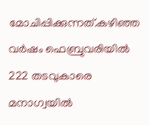മോചിപ്പിക്കുന്നത്.കഴിഞ്ഞ വർഷം ഫെബ്രുവരിയിൽ 222 തടവുകാരെ മനാഗ്വയിൽ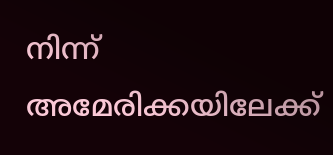നിന്ന് അമേരിക്കയിലേക്ക്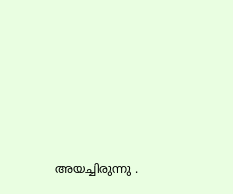അയച്ചിരുന്നു .